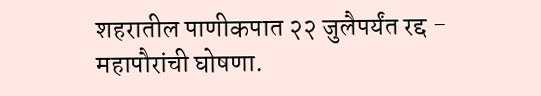शहरातील पाणीकपात २२ जुलैपर्यंत रद्द - महापौरांची घोषणा.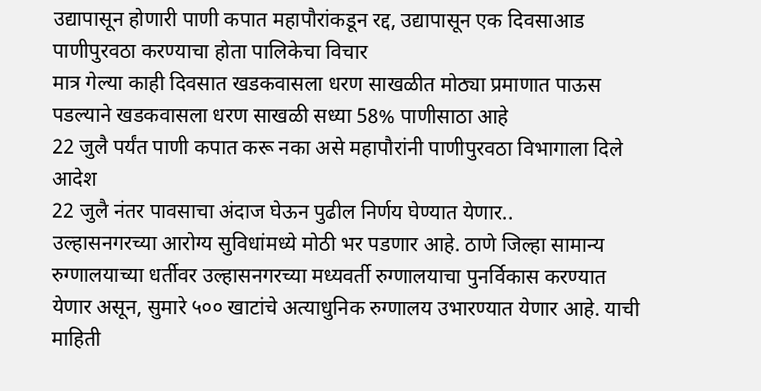उद्यापासून होणारी पाणी कपात महापौरांकडून रद्द, उद्यापासून एक दिवसाआड पाणीपुरवठा करण्याचा होता पालिकेचा विचार
मात्र गेल्या काही दिवसात खडकवासला धरण साखळीत मोठ्या प्रमाणात पाऊस पडल्याने खडकवासला धरण साखळी सध्या 58% पाणीसाठा आहे
22 जुलै पर्यंत पाणी कपात करू नका असे महापौरांनी पाणीपुरवठा विभागाला दिले आदेश
22 जुलै नंतर पावसाचा अंदाज घेऊन पुढील निर्णय घेण्यात येणार..
उल्हासनगरच्या आरोग्य सुविधांमध्ये मोठी भर पडणार आहे. ठाणे जिल्हा सामान्य रुग्णालयाच्या धर्तीवर उल्हासनगरच्या मध्यवर्ती रुग्णालयाचा पुनर्विकास करण्यात येणार असून, सुमारे ५०० खाटांचे अत्याधुनिक रुग्णालय उभारण्यात येणार आहे. याची माहिती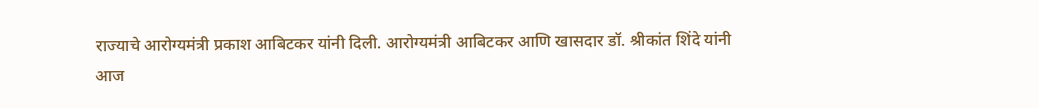राज्याचे आरोग्यमंत्री प्रकाश आबिटकर यांनी दिली. आरोग्यमंत्री आबिटकर आणि खासदार डॉ. श्रीकांत शिंदे यांनी आज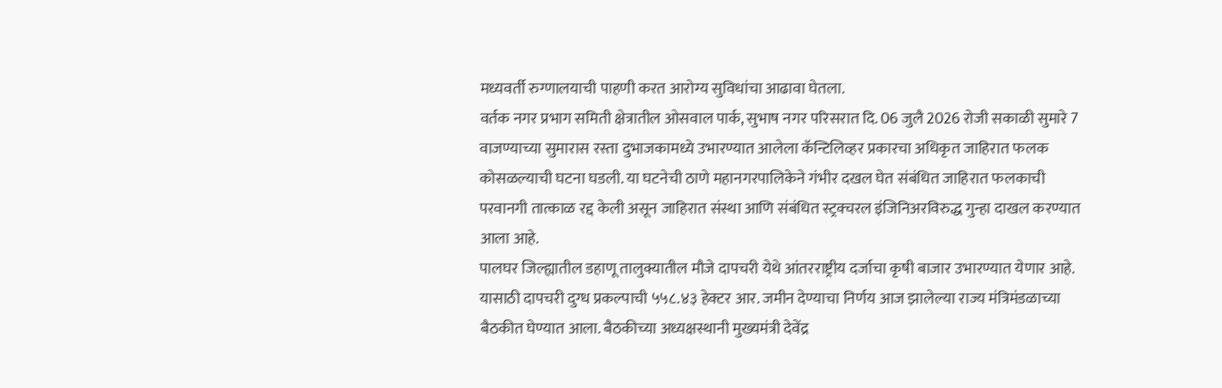मध्यवर्ती रुग्णालयाची पाहणी करत आरोग्य सुविधांचा आढावा घेतला.
वर्तक नगर प्रभाग समिती क्षेत्रातील ओसवाल पार्क, सुभाष नगर परिसरात दि. 06 जुलै 2026 रोजी सकाळी सुमारे 7 वाजण्याच्या सुमारास रस्ता दुभाजकामध्ये उभारण्यात आलेला कॅन्टिलिव्हर प्रकारचा अधिकृत जाहिरात फलक कोसळल्याची घटना घडली. या घटनेची ठाणे महानगरपालिकेने गंभीर दखल घेत संबंधित जाहिरात फलकाची परवानगी तात्काळ रद्द केली असून जाहिरात संस्था आणि संबंधित स्ट्रक्चरल इंजिनिअरविरुद्ध गुन्हा दाखल करण्यात आला आहे.
पालघर जिल्ह्यातील डहाणू तालुक्यातील मौजे दापचरी येथे आंतरराष्ट्रीय दर्जाचा कृषी बाजार उभारण्यात येणार आहे. यासाठी दापचरी दुग्ध प्रकल्पाची ५५८.४३ हेक्टर आर. जमीन देण्याचा निर्णय आज झालेल्या राज्य मंत्रिमंडळाच्या बैठकीत घेण्यात आला. बैठकीच्या अध्यक्षस्थानी मुख्यमंत्री देवेंद्र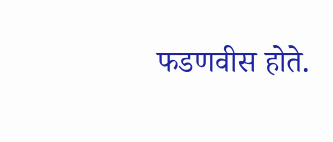फडणवीस होते.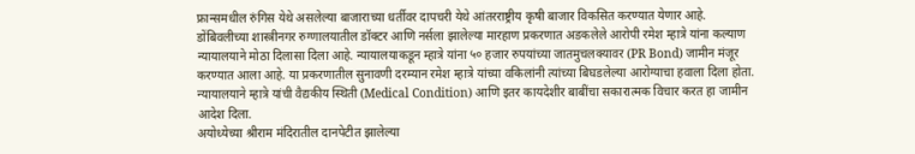फ्रान्समधील रुंगिस येथे असलेल्या बाजाराच्या धर्तीवर दापचरी येथे आंतरराष्ट्रीय कृषी बाजार विकसित करण्यात येणार आहे.
डोंबिवलीच्या शास्त्रीनगर रुग्णालयातील डॉक्टर आणि नर्सला झालेल्या मारहाण प्रकरणात अडकलेले आरोपी रमेश म्हात्रे यांना कल्याण न्यायालयाने मोठा दिलासा दिला आहे. न्यायालयाकडून म्हात्रे यांना ५० हजार रुपयांच्या जातमुचलक्यावर (PR Bond) जामीन मंजूर करण्यात आला आहे. या प्रकरणातील सुनावणी दरम्यान रमेश म्हात्रे यांच्या वकिलांनी त्यांच्या बिघडलेल्या आरोग्याचा हवाला दिला होता. न्यायालयाने म्हात्रे यांची वैद्यकीय स्थिती (Medical Condition) आणि इतर कायदेशीर बाबींचा सकारात्मक विचार करत हा जामीन आदेश दिला.
अयोध्येच्या श्रीराम मंदिरातील दानपेटीत झालेल्या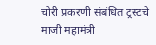चोरी प्रकरणी संबंधित ट्रस्टचे माजी महामंत्री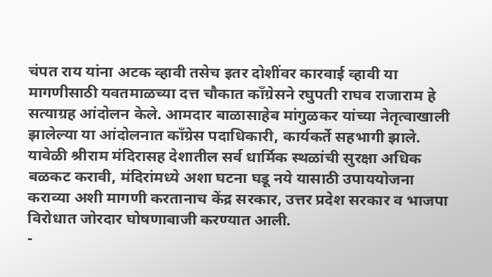चंपत राय यांना अटक व्हावी तसेच इतर दोशींवर कारवाई व्हावी या मागणीसाठी यवतमाळच्या दत्त चौकात काँग्रेसने रघुपती राघव राजाराम हे सत्याग्रह आंदोलन केले. आमदार बाळासाहेब मांगुळकर यांच्या नेतृत्वाखाली झालेल्या या आंदोलनात काँग्रेस पदाधिकारी, कार्यकर्ते सहभागी झाले.
यावेळी श्रीराम मंदिरासह देशातील सर्व धार्मिक स्थळांची सुरक्षा अधिक बळकट करावी, मंदिरांमध्ये अशा घटना घडू नये यासाठी उपाययोजना कराव्या अशी मागणी करतानाच केंद्र सरकार, उत्तर प्रदेश सरकार व भाजपा विरोधात जोरदार घोषणाबाजी करण्यात आली.
-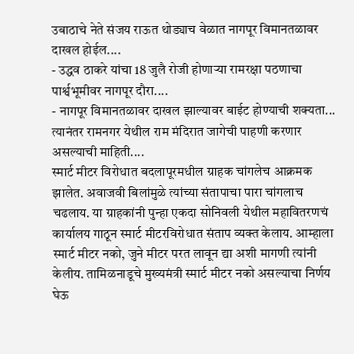उबाठाचे नेते संजय राऊत थोड्याच वेळात नागपूर विमानतळावर दाखल होईल....
- उद्धव ठाकरे यांचा 18 जुलै रोजी होणाऱ्या रामरक्षा पठणाचा पार्श्वभूमीवर नागपूर दौरा....
- नागपूर विमानतळावर दाखल झाल्यावर बाईट होण्याची शक्यता... त्यानंतर रामनगर येथील राम मंदिरात जागेची पाहणी करणार असल्याची माहिती....
स्मार्ट मीटर विरोधात बदलापूरमधील ग्राहक चांगलेच आक्रमक झालेत. अवाजवी बिलांमुळे त्यांच्या संतापाचा पारा चांगलाच चढलाय. या ग्राहकांनी पुन्हा एकदा सोनिवली येथील महावितरणचं कार्यालय गाठून स्मार्ट मीटरविरोधात संताप व्यक्त केलाय. आम्हाला स्मार्ट मीटर नको, जुने मीटर परत लावून द्या अशी मागणी त्यांनी केलीय. तामिळनाडूचे मुख्यमंत्री स्मार्ट मीटर नको असल्याचा निर्णय घेऊ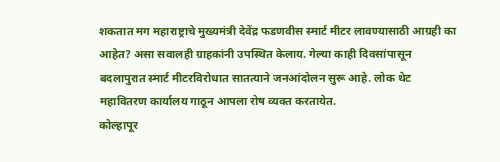शकतात मग महाराष्ट्राचे मुख्यमंत्री देवेंद्र फडणवीस स्मार्ट मीटर लावण्यासाठी आग्रही का आहेत? असा सवालही ग्राहकांनी उपस्थित केलाय. गेल्या काही दिवसांपासून बदलापुरात स्मार्ट मीटरविरोधात सातत्याने जनआंदोलन सुरू आहे. लोक थेट महावितरण कार्यालय गाठून आपला रोष व्यक्त करतायेत.
कोल्हापूर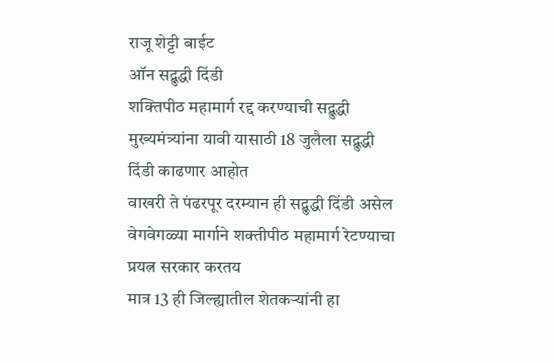राजू शेट्टी बाईट
ऑन सद्बुद्धी दिंडी
शक्तिपीठ महामार्ग रद्द करण्याची सद्बुद्धी मुख्यमंत्र्यांना यावी यासाठी 18 जुलैला सद्बुद्धी दिंडी काढणार आहोत
वाखरी ते पंढरपूर दरम्यान ही सद्बुद्धी दिंडी असेल
वेगवेगळ्या मार्गाने शक्तीपीठ महामार्ग रेटण्याचा प्रयत्न सरकार करतय
मात्र 13 ही जिल्ह्यातील शेतकऱ्यांनी हा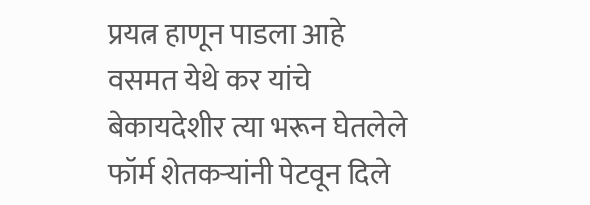प्रयत्न हाणून पाडला आहे
वसमत येथे कर यांचे बेकायदेशीर त्या भरून घेतलेले फॉर्म शेतकऱ्यांनी पेटवून दिले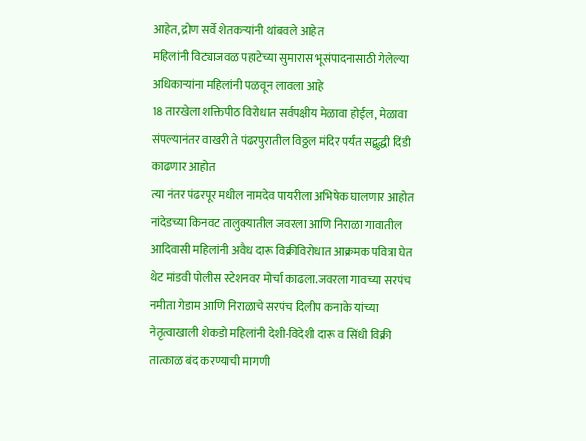आहेत, द्रोण सर्वे शेतकऱ्यांनी थांबवले आहेत
महिलांनी विट्याजवळ पहाटेच्या सुमारास भूसंपादनासाठी गेलेल्या अधिकाऱ्यांना महिलांनी पळवून लावला आहे
18 तारखेला शक्तिपीठ विरोधात सर्वपक्षीय मेळावा होईल, मेळावा संपल्यानंतर वाखरी ते पंढरपुरातील विठ्ठल मंदिर पर्यंत सद्बुद्धी दिंडी काढणार आहोत
त्या नंतर पंढरपूर मधील नामदेव पायरीला अभिषेक घालणार आहोत
नांदेडच्या किनवट तालुक्यातील जवरला आणि निराळा गावातील आदिवासी महिलांनी अवैध दारू विक्रीविरोधात आक्रमक पवित्रा घेत थेट मांडवी पोलीस स्टेशनवर मोर्चा काढला.जवरला गावच्या सरपंच नमीता गेडाम आणि निराळाचे सरपंच दिलीप कनाके यांच्या नेतृत्वाखाली शेकडो महिलांनी देशी-विदेशी दारू व सिंधी विक्री तात्काळ बंद करण्याची मागणी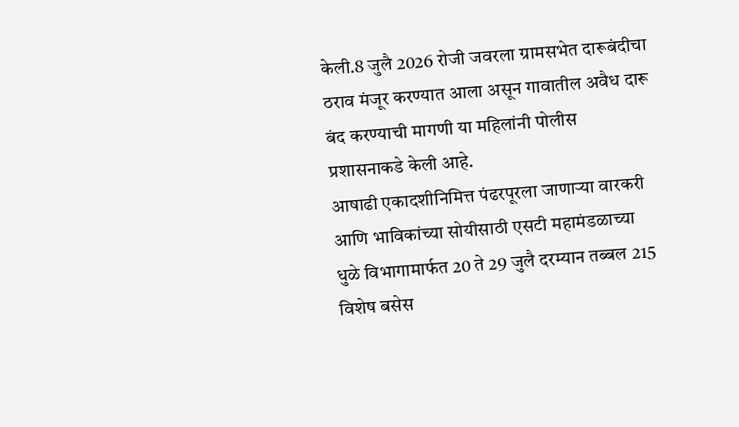केली.8 जुलै 2026 रोजी जवरला ग्रामसभेत दारूबंदीचा ठराव मंजूर करण्यात आला असून गावातील अवैध दारू बंद करण्याची मागणी या महिलांनी पोलीस प्रशासनाकडे केली आहे.
आषाढी एकादशीनिमित्त पंढरपूरला जाणाऱ्या वारकरी आणि भाविकांच्या सोयीसाठी एसटी महामंडळाच्या धुळे विभागामार्फत 20 ते 29 जुलै दरम्यान तब्बल 215 विशेष बसेस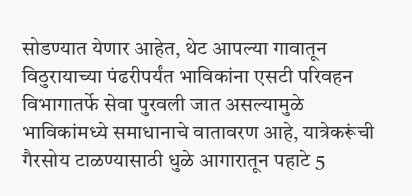सोडण्यात येणार आहेत, थेट आपल्या गावातून विठुरायाच्या पंढरीपर्यंत भाविकांना एसटी परिवहन विभागातर्फे सेवा पुरवली जात असल्यामुळे भाविकांमध्ये समाधानाचे वातावरण आहे, यात्रेकरूंची गैरसोय टाळण्यासाठी धुळे आगारातून पहाटे 5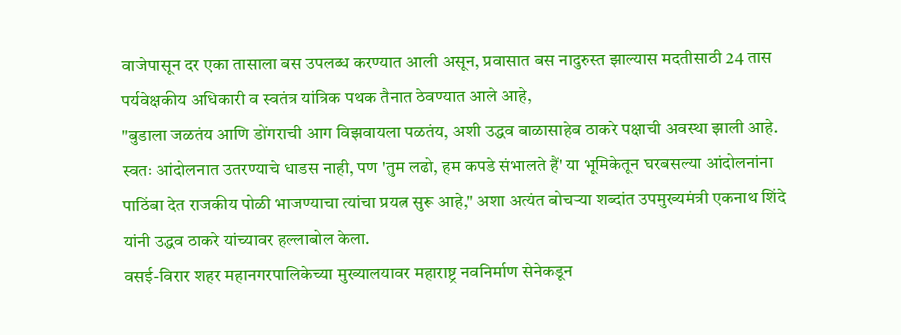वाजेपासून दर एका तासाला बस उपलब्ध करण्यात आली असून, प्रवासात बस नादुरुस्त झाल्यास मदतीसाठी 24 तास पर्यवेक्षकीय अधिकारी व स्वतंत्र यांत्रिक पथक तैनात ठेवण्यात आले आहे,
"बुडाला जळतंय आणि डोंगराची आग विझवायला पळतंय, अशी उद्धव बाळासाहेब ठाकरे पक्षाची अवस्था झाली आहे. स्वतः आंदोलनात उतरण्याचे धाडस नाही, पण 'तुम लढो, हम कपडे संभालते हैं' या भूमिकेतून घरबसल्या आंदोलनांना पाठिंबा देत राजकीय पोळी भाजण्याचा त्यांचा प्रयत्न सुरू आहे," अशा अत्यंत बोचऱ्या शब्दांत उपमुख्यमंत्री एकनाथ शिंदे यांनी उद्धव ठाकरे यांच्यावर हल्लाबोल केला.
वसई-विरार शहर महानगरपालिकेच्या मुख्यालयावर महाराष्ट्र नवनिर्माण सेनेकडून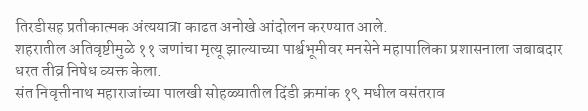तिरडीसह प्रतीकात्मक अंत्ययात्रा काढत अनोखे आंदोलन करण्यात आले.
शहरातील अतिवृष्टीमुळे ११ जणांचा मृत्यू झाल्याच्या पार्श्वभूमीवर मनसेने महापालिका प्रशासनाला जबाबदार धरत तीव्र निषेध व्यक्त केला.
संत निवृत्तीनाथ महाराजांच्या पालखी सोहळ्यातील दिंडी क्रमांक १९ मधील वसंतराव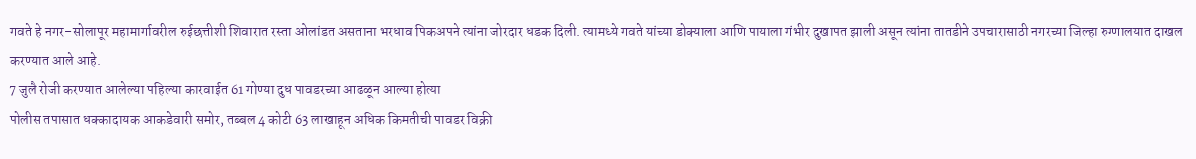गवते हे नगर–सोलापूर महामार्गावरील रुईछत्तीशी शिवारात रस्ता ओलांडत असताना भरधाव पिकअपने त्यांना जोरदार धडक दिली. त्यामध्ये गवते यांच्या डोक्याला आणि पायाला गंभीर दुखापत झाली असून त्यांना तातडीने उपचारासाठी नगरच्या जिल्हा रुग्णालयात दाखल करण्यात आले आहे.
7 जुलै रोजी करण्यात आलेल्या पहिल्या कारवाईत 61 गोण्या दुध पावडरच्या आढळून आल्या होत्या
पोलीस तपासात धक्कादायक आकडेवारी समोर, तब्बल 4 कोटी 63 लाखाहून अधिक किमतीची पावडर विक्री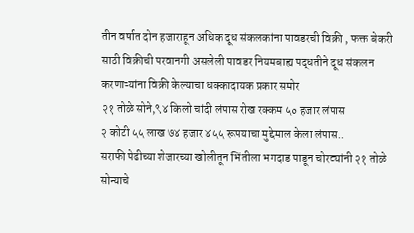तीन वर्षात दोन हजाराहून अधिक दूध संकलकांना पावडरची विक्री , फक्त बेकरी साठी विक्रीची परवानगी असलेली पावडर नियमबाह्य पद्धतीने दूध संकलन करणाऱ्यांना विक्री केल्याचा धक्कादायक प्रकार समोर
२१ तोळे सोने,९४ किलो चांदी लंपास रोख रक्कम ५० हजार लंपास
२ कोटी ५५ लाख ७४ हजार ४५५ रूपयाचा मुद्देमाल केला लंपास..
सराफी पेढीच्या शेजारच्या खोलीतून भिंतीला भगदाड पाडून चोरट्यांनी २१ तोळे सोन्याचे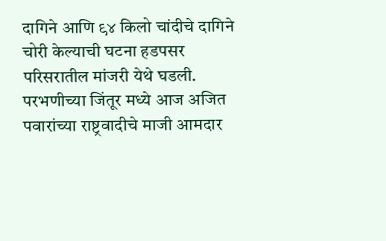दागिने आणि ९४ किलो चांदीचे दागिने चोरी केल्याची घटना हडपसर परिसरातील मांजरी येथे घडली.
परभणीच्या जिंतूर मध्ये आज अजित पवारांच्या राष्ट्रवादीचे माजी आमदार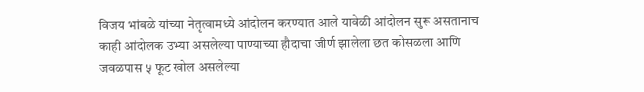विजय भांबळे यांच्या नेतृत्वामध्ये आंदोलन करण्यात आले यावेळी आंदोलन सुरू असतानाच काही आंदोलक उभ्या असलेल्या पाण्याच्या हौदाचा जीर्ण झालेला छत कोसळला आणि जवळपास ५ फूट खोल असलेल्या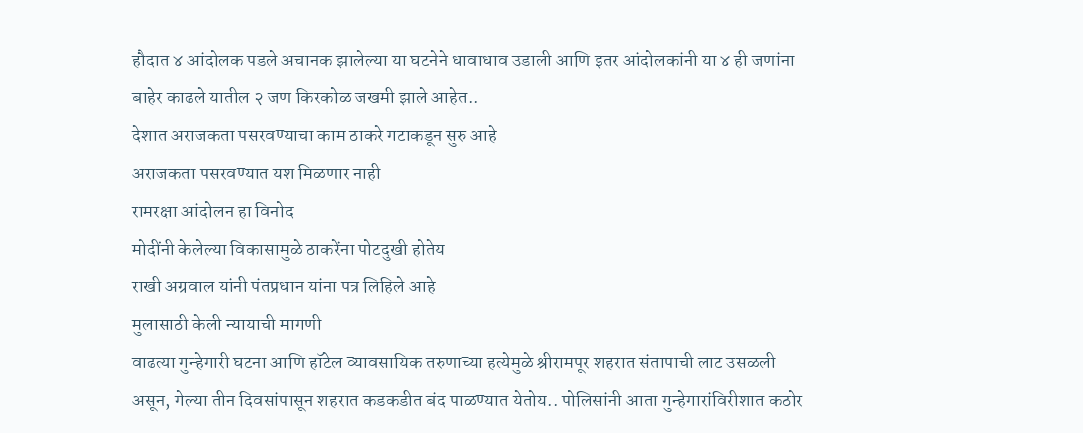हौदात ४ आंदोलक पडले अचानक झालेल्या या घटनेने धावाधाव उडाली आणि इतर आंदोलकांनी या ४ ही जणांना बाहेर काढले यातील २ जण किरकोळ जखमी झाले आहेत..
देशात अराजकता पसरवण्याचा काम ठाकरे गटाकडून सुरु आहे
अराजकता पसरवण्यात यश मिळणार नाही
रामरक्षा आंदोलन हा विनोद
मोदींनी केलेल्या विकासामुळे ठाकरेंना पोटदुखी होतेय
राखी अग्रवाल यांनी पंतप्रधान यांना पत्र लिहिले आहे
मुलासाठी केली न्यायाची मागणी
वाढत्या गुन्हेगारी घटना आणि हॉटेल व्यावसायिक तरुणाच्या हत्येमुळे श्रीरामपूर शहरात संतापाची लाट उसळली असून, गेल्या तीन दिवसांपासून शहरात कडकडीत बंद पाळण्यात येतोय.. पोलिसांनी आता गुन्हेगारांविरीशात कठोर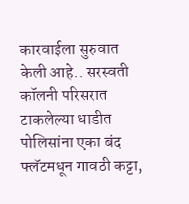कारवाईला सुरुवात केली आहे.. सरस्वती कॉलनी परिसरात टाकलेल्या धाडीत पोलिसांना एका बंद फ्लॅटमधून गावठी कट्टा,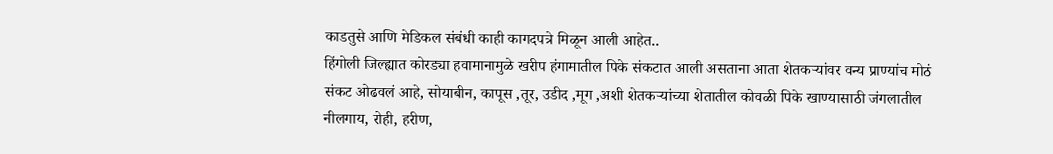काडतुसे आणि मेडिकल संबंधी काही कागदपत्रे मिळून आली आहेत..
हिंगोली जिल्ह्यात कोरड्या हवामानामुळे खरीप हंगामातील पिके संकटात आली असताना आता शेतकऱ्यांवर वन्य प्राण्यांच मोठं संकट ओढवलं आहे, सोयाबीन, कापूस ,तूर, उडीद ,मूग ,अशी शेतकऱ्यांच्या शेतातील कोवळी पिके खाण्यासाठी जंगलातील नीलगाय, रोही, हरीण,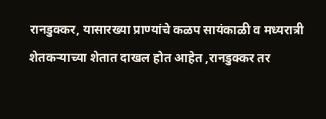रानडुक्कर, यासारख्या प्राण्यांचे कळप सायंकाळी व मध्यरात्री शेतकऱ्याच्या शेतात दाखल होत आहेत ,रानडुक्कर तर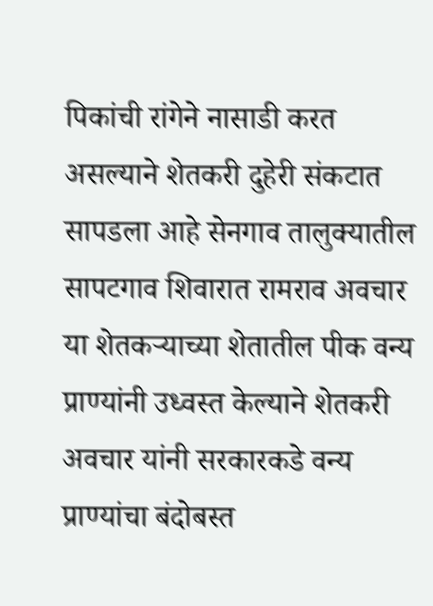पिकांची रांगेने नासाडी करत असल्याने शेतकरी दुहेरी संकटात सापडला आहे सेनगाव तालुक्यातील सापटगाव शिवारात रामराव अवचार या शेतकऱ्याच्या शेतातील पीक वन्य प्राण्यांनी उध्वस्त केल्याने शेतकरी अवचार यांनी सरकारकडे वन्य प्राण्यांचा बंदोबस्त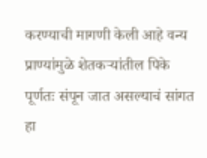करण्याची मागणी केली आहे वन्य प्राण्यांमुळे शेतकऱ्यांतील पिके पूर्णतः संपून जात असल्याचं सांगत हा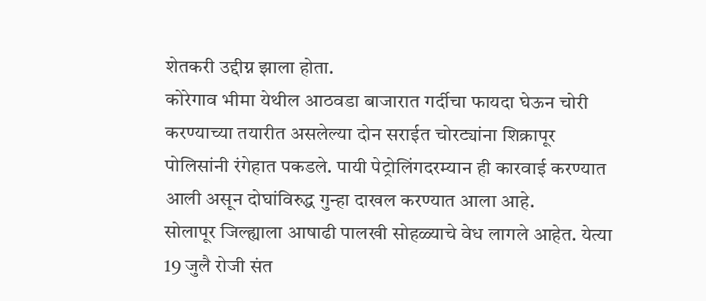शेतकरी उद्दीग्न झाला होता.
कोरेगाव भीमा येथील आठवडा बाजारात गर्दीचा फायदा घेऊन चोरी करण्याच्या तयारीत असलेल्या दोन सराईत चोरट्यांना शिक्रापूर पोलिसांनी रंगेहात पकडले. पायी पेट्रोलिंगदरम्यान ही कारवाई करण्यात आली असून दोघांविरुद्ध गुन्हा दाखल करण्यात आला आहे.
सोलापूर जिल्ह्याला आषाढी पालखी सोहळ्याचे वेध लागले आहेत. येत्या 19 जुलै रोजी संत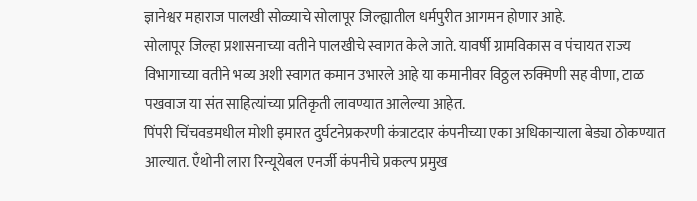ज्ञानेश्वर महाराज पालखी सोळ्याचे सोलापूर जिल्ह्यातील धर्मपुरीत आगमन होणार आहे.
सोलापूर जिल्हा प्रशासनाच्या वतीने पालखीचे स्वागत केले जाते. यावर्षी ग्रामविकास व पंचायत राज्य विभागाच्या वतीने भव्य अशी स्वागत कमान उभारले आहे या कमानीवर विठ्ठल रुक्मिणी सह वीणा, टाळ पखवाज या संत साहित्यांच्या प्रतिकृती लावण्यात आलेल्या आहेत.
पिंपरी चिंचवडमधील मोशी इमारत दुर्घटनेप्रकरणी कंत्राटदार कंपनीच्या एका अधिकाऱ्याला बेड्या ठोकण्यात आल्यात. ऍंथोनी लारा रिन्यूयेबल एनर्जी कंपनीचे प्रकल्प प्रमुख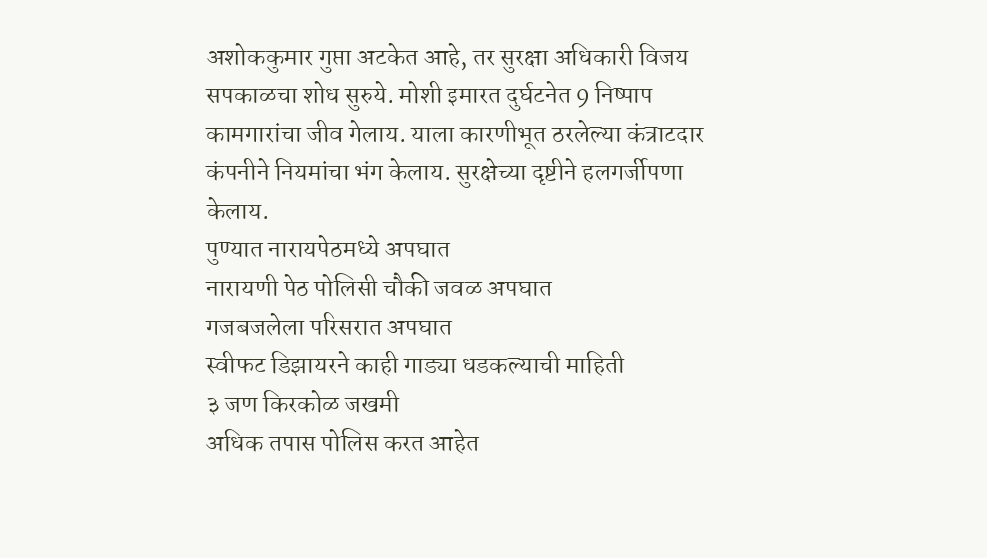अशोककुमार गुप्ता अटकेत आहे, तर सुरक्षा अधिकारी विजय सपकाळचा शोध सुरुये. मोशी इमारत दुर्घटनेत 9 निष्पाप कामगारांचा जीव गेलाय. याला कारणीभूत ठरलेल्या कंत्राटदार कंपनीने नियमांचा भंग केलाय. सुरक्षेच्या दृष्टीने हलगर्जीपणा केलाय.
पुण्यात नारायपेठमध्ये अपघात
नारायणी पेठ पोलिसी चौकी जवळ अपघात
गजबजलेला परिसरात अपघात
स्वीफट डिझायरने काही गाड्या धडकल्याची माहिती
३ जण किरकोळ जखमी
अधिक तपास पोलिस करत आहेत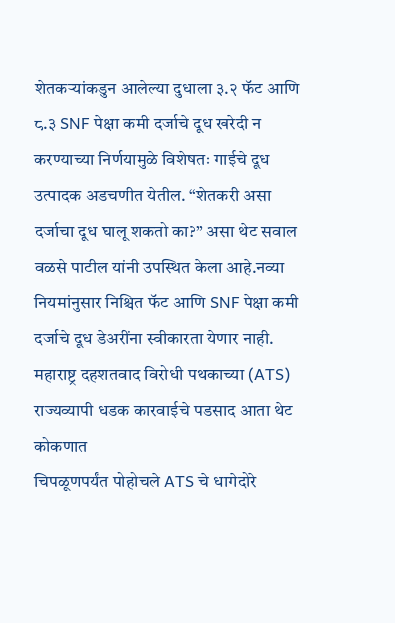शेतकऱ्यांकडुन आलेल्या दुधाला ३.२ फॅट आणि ८.३ SNF पेक्षा कमी दर्जाचे दूध खरेदी न करण्याच्या निर्णयामुळे विशेषतः गाईचे दूध उत्पादक अडचणीत येतील. “शेतकरी असा दर्जाचा दूध घालू शकतो का?” असा थेट सवाल वळसे पाटील यांनी उपस्थित केला आहे.नव्या नियमांनुसार निश्चित फॅट आणि SNF पेक्षा कमी दर्जाचे दूध डेअरींना स्वीकारता येणार नाही.
महाराष्ट्र दहशतवाद विरोधी पथकाच्या (ATS) राज्यव्यापी धडक कारवाईचे पडसाद आता थेट कोकणात
चिपळूणपर्यंत पोहोचले ATS चे धागेदोरे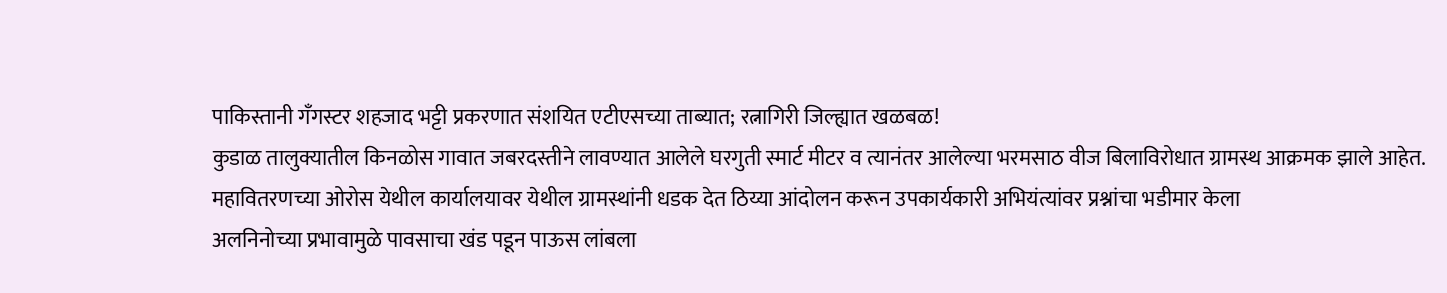पाकिस्तानी गँगस्टर शहजाद भट्टी प्रकरणात संशयित एटीएसच्या ताब्यात; रत्नागिरी जिल्ह्यात खळबळ!
कुडाळ तालुक्यातील किनळोस गावात जबरदस्तीने लावण्यात आलेले घरगुती स्मार्ट मीटर व त्यानंतर आलेल्या भरमसाठ वीज बिलाविरोधात ग्रामस्थ आक्रमक झाले आहेत.
महावितरणच्या ओरोस येथील कार्यालयावर येथील ग्रामस्थांनी धडक देत ठिय्या आंदोलन करून उपकार्यकारी अभियंत्यांवर प्रश्नांचा भडीमार केला
अलनिनोच्या प्रभावामुळे पावसाचा खंड पडून पाऊस लांबला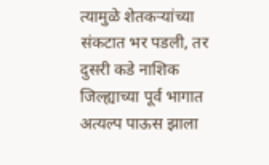त्यामुळे शेतकऱ्यांच्या संकटात भर पडली, तर दुसरी कडे नाशिक जिल्ह्याच्या पूर्व भागात अत्यल्प पाऊस झाला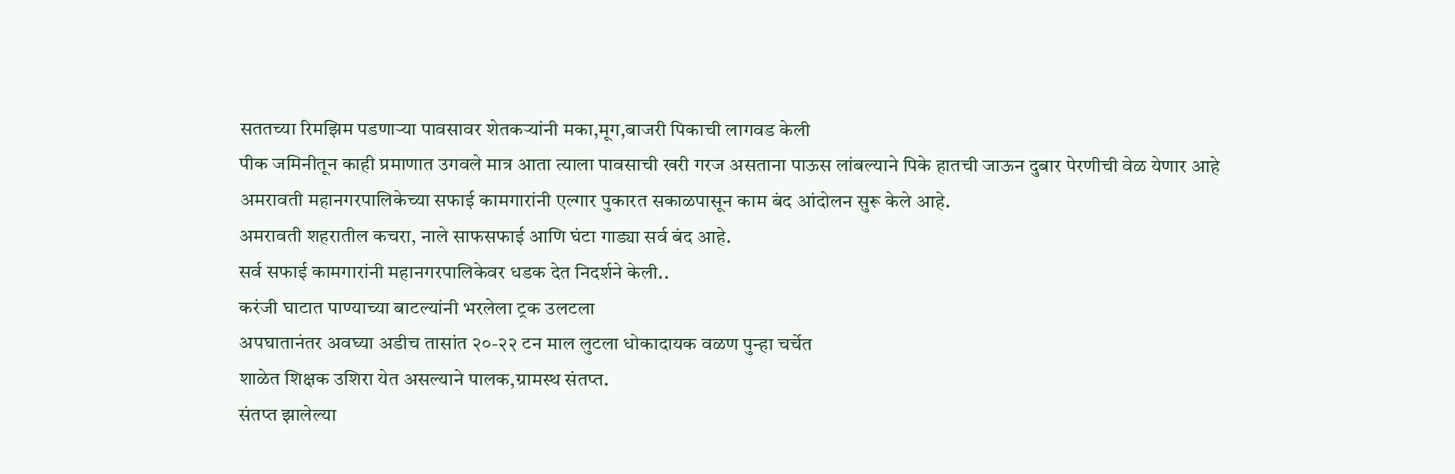सततच्या रिमझिम पडणाऱ्या पावसावर शेतकऱ्यांनी मका,मूग,बाजरी पिकाची लागवड केली
पीक जमिनीतून काही प्रमाणात उगवले मात्र आता त्याला पावसाची खरी गरज असताना पाऊस लांबल्याने पिके हातची जाऊन दुबार पेरणीची वेळ येणार आहे
अमरावती महानगरपालिकेच्या सफाई कामगारांनी एल्गार पुकारत सकाळपासून काम बंद आंदोलन सुरू केले आहे.
अमरावती शहरातील कचरा, नाले साफसफाई आणि घंटा गाड्या सर्व बंद आहे.
सर्व सफाई कामगारांनी महानगरपालिकेवर धडक देत निदर्शने केली..
करंजी घाटात पाण्याच्या बाटल्यांनी भरलेला ट्रक उलटला
अपघातानंतर अवघ्या अडीच तासांत २०-२२ टन माल लुटला धोकादायक वळण पुन्हा चर्चेत
शाळेत शिक्षक उशिरा येत असल्याने पालक,ग्रामस्थ संतप्त.
संतप्त झालेल्या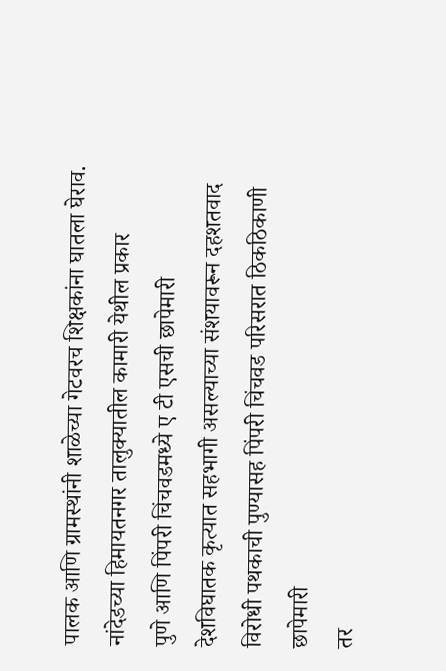पालक आणि ग्रामस्थांनी शाळेच्या गेटवरच शिक्षकांना घातला घेराव.
नांदेडच्या हिमायतनगर तालुक्यातील कामारी येथील प्रकार
पुणे आणि पिंपरी चिंचवडमध्ये ए टी एसची छापेमारी
देशविघातक कृत्यात सहभागी असल्याच्या संशयावरून दहशतवाद विरोधी पथकाची पुण्यासह पिंपरी चिंचवड परिसरात ठिकठिकाणी छापेमारी
तर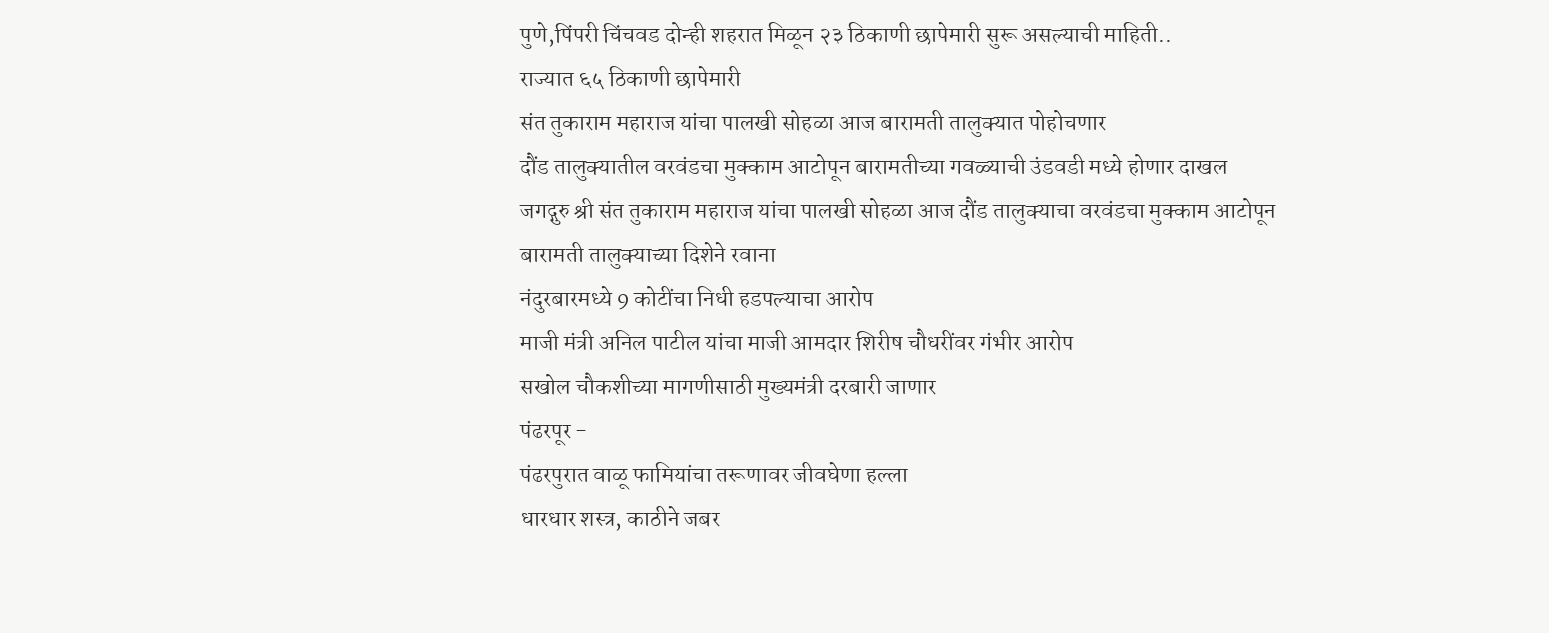पुणे,पिंपरी चिंचवड दोन्ही शहरात मिळून २३ ठिकाणी छापेमारी सुरू असल्याची माहिती..
राज्यात ६५ ठिकाणी छापेमारी
संत तुकाराम महाराज यांचा पालखी सोहळा आज बारामती तालुक्यात पोहोचणार
दौंड तालुक्यातील वरवंडचा मुक्काम आटोपून बारामतीच्या गवळ्याची उंडवडी मध्ये होणार दाखल
जगद्गुरु श्री संत तुकाराम महाराज यांचा पालखी सोहळा आज दौंड तालुक्याचा वरवंडचा मुक्काम आटोपून बारामती तालुक्याच्या दिशेने रवाना
नंदुरबारमध्ये 9 कोटींचा निधी हडपल्याचा आरोप
माजी मंत्री अनिल पाटील यांचा माजी आमदार शिरीष चौधरींवर गंभीर आरोप
सखोल चौकशीच्या मागणीसाठी मुख्यमंत्री दरबारी जाणार
पंढरपूर -
पंढरपुरात वाळू फामियांचा तरूणावर जीवघेणा हल्ला
धारधार शस्त्र, काठीने जबर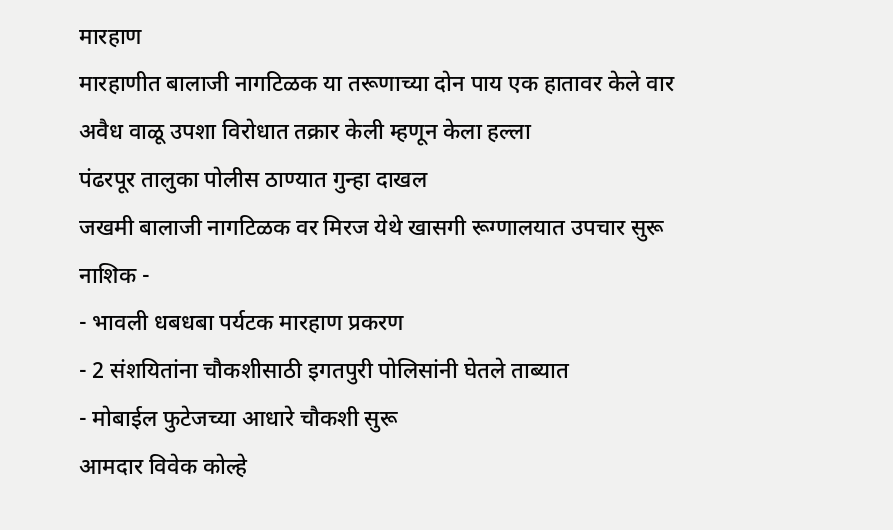मारहाण
मारहाणीत बालाजी नागटिळक या तरूणाच्या दोन पाय एक हातावर केले वार
अवैध वाळू उपशा विरोधात तक्रार केली म्हणून केला हल्ला
पंढरपूर तालुका पोलीस ठाण्यात गुन्हा दाखल
जखमी बालाजी नागटिळक वर मिरज येथे खासगी रूग्णालयात उपचार सुरू
नाशिक -
- भावली धबधबा पर्यटक मारहाण प्रकरण
- 2 संशयितांना चौकशीसाठी इगतपुरी पोलिसांनी घेतले ताब्यात
- मोबाईल फुटेजच्या आधारे चौकशी सुरू
आमदार विवेक कोल्हे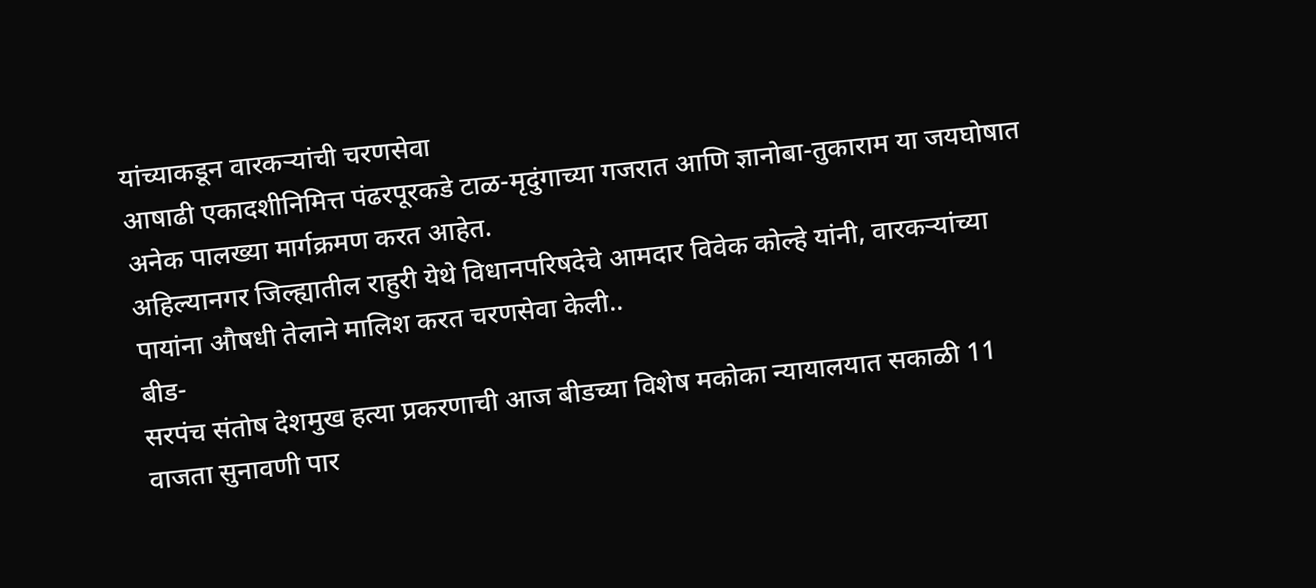यांच्याकडून वारकऱ्यांची चरणसेवा
आषाढी एकादशीनिमित्त पंढरपूरकडे टाळ-मृदुंगाच्या गजरात आणि ज्ञानोबा-तुकाराम या जयघोषात अनेक पालख्या मार्गक्रमण करत आहेत.
अहिल्यानगर जिल्ह्यातील राहुरी येथे विधानपरिषदेचे आमदार विवेक कोल्हे यांनी, वारकऱ्यांच्या पायांना औषधी तेलाने मालिश करत चरणसेवा केली..
बीड-
सरपंच संतोष देशमुख हत्या प्रकरणाची आज बीडच्या विशेष मकोका न्यायालयात सकाळी 11 वाजता सुनावणी पार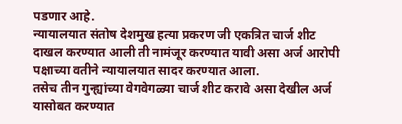पडणार आहे.
न्यायालयात संतोष देशमुख हत्या प्रकरण जी एकत्रित चार्ज शीट दाखल करण्यात आली ती नामंजूर करण्यात यावी असा अर्ज आरोपी पक्षाच्या वतीने न्यायालयात सादर करण्यात आला.
तसेच तीन गुन्ह्यांच्या वेगवेगळ्या चार्ज शीट करावे असा देखील अर्ज यासोबत करण्यात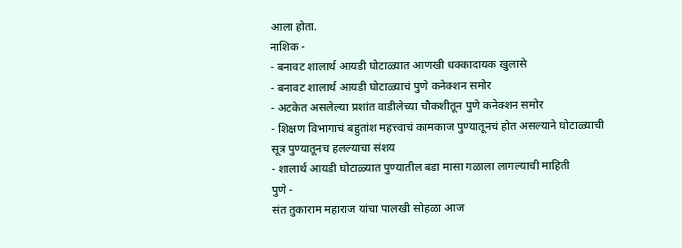आला होता.
नाशिक -
- बनावट शालार्थ आयडी घोटाळ्यात आणखी धक्कादायक खुलासे
- बनावट शालार्थ आयडी घोटाळ्याचं पुणे कनेक्शन समोर
- अटकेत असलेल्या प्रशांत वाडीलेच्या चौकशीतून पुणे कनेक्शन समोर
- शिक्षण विभागाचं बहुतांश महत्त्वाचं कामकाज पुण्यातूनचं होत असल्याने घोटाळ्याची सूत्र पुण्यातूनच हलल्याचा संशय
- शालार्थ आयडी घोटाळ्यात पुण्यातील बडा मासा गळाला लागल्याची माहिती
पुणे -
संत तुकाराम महाराज यांचा पालखी सोहळा आज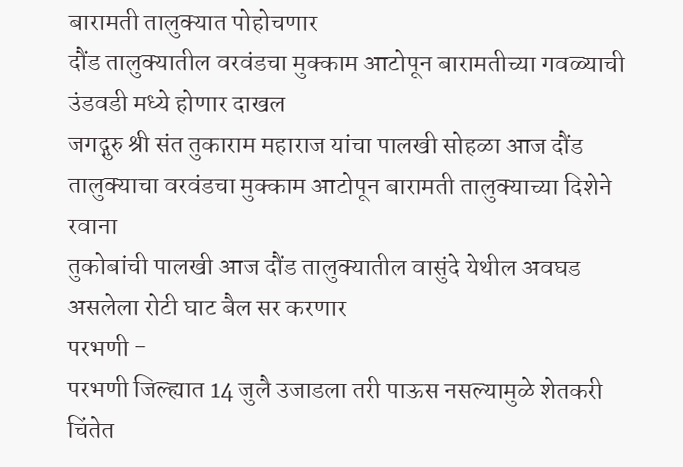बारामती तालुक्यात पोहोचणार
दौंड तालुक्यातील वरवंडचा मुक्काम आटोपून बारामतीच्या गवळ्याची उंडवडी मध्ये होणार दाखल
जगद्गुरु श्री संत तुकाराम महाराज यांचा पालखी सोहळा आज दौंड तालुक्याचा वरवंडचा मुक्काम आटोपून बारामती तालुक्याच्या दिशेने रवाना
तुकोबांची पालखी आज दौंड तालुक्यातील वासुंदे येथील अवघड असलेला रोटी घाट बैल सर करणार
परभणी -
परभणी जिल्ह्यात 14 जुलै उजाडला तरी पाऊस नसल्यामुळे शेतकरी चिंतेत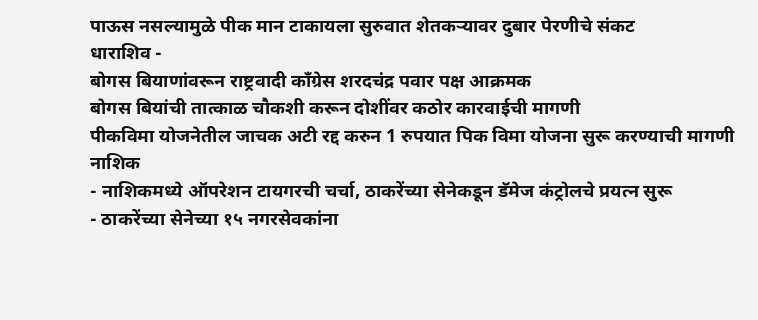पाऊस नसल्यामुळे पीक मान टाकायला सुरुवात शेतकऱ्यावर दुबार पेरणीचे संकट
धाराशिव -
बोगस बियाणांवरून राष्ट्रवादी काँग्रेस शरदचंद्र पवार पक्ष आक्रमक
बोगस बियांची तात्काळ चौकशी करून दोशींवर कठोर कारवाईची मागणी
पीकविमा योजनेतील जाचक अटी रद्द करुन 1 रुपयात पिक विमा योजना सुरू करण्याची मागणी
नाशिक
- नाशिकमध्ये ऑपरेशन टायगरची चर्चा, ठाकरेंच्या सेनेकडून डॅमेज कंट्रोलचे प्रयत्न सुरू
- ठाकरेंच्या सेनेच्या १५ नगरसेवकांना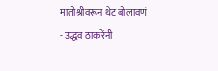मातोश्रीवरून थेट बोलावणं
- उद्धव ठाकरेंनी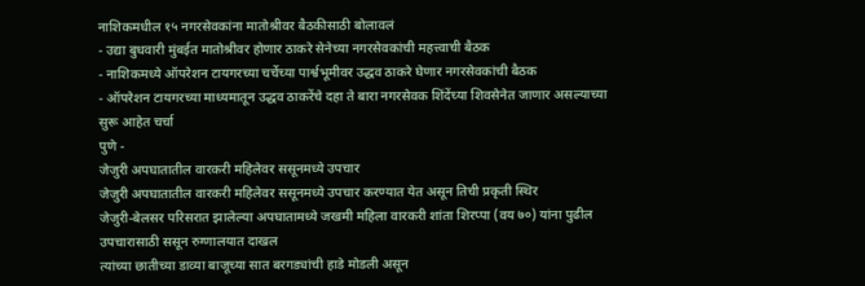नाशिकमधील १५ नगरसेवकांना मातोश्रीवर बैठकीसाठी बोलावलं
- उद्या बुधवारी मुंबईत मातोश्रीवर होणार ठाकरे सेनेच्या नगरसेवकांची महत्त्वाची बैठक
- नाशिकमध्ये ऑपरेशन टायगरच्या चर्चेच्या पार्श्वभूमीवर उद्धव ठाकरे घेणार नगरसेवकांची बैठक
- ऑपरेशन टायगरच्या माध्यमातून उद्धव ठाकरेंचे दहा ते बारा नगरसेवक शिंदेंच्या शिवसेनेत जाणार असल्याच्या सुरू आहेत चर्चा
पुणे -
जेजुरी अपघातातील वारकरी महिलेवर ससूनमध्ये उपचार
जेजुरी अपघातातील वारकरी महिलेवर ससूनमध्ये उपचार करण्यात येत असून तिची प्रकृती स्थिर
जेजुरी-बेलसर परिसरात झालेल्या अपघातामध्ये जखमी महिला वारकरी शांता शिरप्पा (वय ७०) यांना पुढील उपचारासाठी ससून रुग्णालयात दाखल
त्यांच्या छातीच्या डाव्या बाजूच्या सात बरगड्यांची हाडे मोडली असून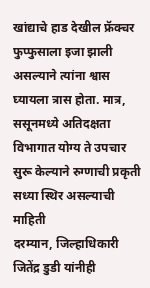खांद्याचे हाड देखील फ्रॅक्चर
फुप्फुसाला इजा झाली असल्याने त्यांना श्वास घ्यायला त्रास होता. मात्र, ससूनमध्ये अतिदक्षता विभागात योग्य ते उपचार सुरू केल्याने रुग्णाची प्रकृती सध्या स्थिर असल्याची माहिती
दरम्यान, जिल्हाधिकारी जितेंद्र डुडी यांनीही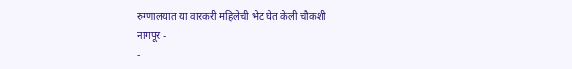रुग्णालयात या वारकरी महिलेची भेट घेत केली चौकशी
नागपूर -
-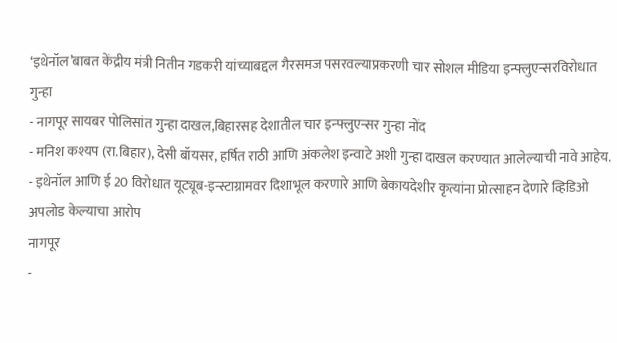‘इथेनॉल’बाबत केंद्रीय मंत्री नितीन गडकरी यांच्याबद्दल गैरसमज पसरवल्याप्रकरणी चार सोशल मीडिया इन्फ्लुएन्सरविरोधात गुन्हा
- नागपूर सायबर पोलिसांत गुन्हा दाखल,बिहारसह देशातील चार इन्फ्लुएन्सर गुन्हा नोंद
- मनिश कश्यप (रा.बिहार), देसी बॉयसर, हर्षित राठी आणि अंकलेश इन्वाटे अशी गुन्हा दाखल करण्यात आलेल्याची नावे आहेय.
- इथेनॉल आणि ई 20 विरोधात यूट्यूब-इन्स्टाग्रामवर दिशाभूल करणारे आणि बेकायदेशीर कृत्यांना प्रोत्साहन देणारे व्हिडिओ अपलोड केल्याचा आरोप
नागपूर
-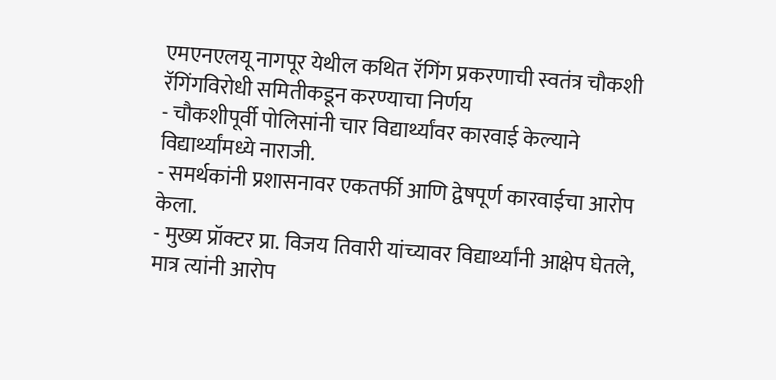एमएनएलयू नागपूर येथील कथित रॅगिंग प्रकरणाची स्वतंत्र चौकशी रॅगिंगविरोधी समितीकडून करण्याचा निर्णय
- चौकशीपूर्वी पोलिसांनी चार विद्यार्थ्यांवर कारवाई केल्याने विद्यार्थ्यांमध्ये नाराजी.
- समर्थकांनी प्रशासनावर एकतर्फी आणि द्वेषपूर्ण कारवाईचा आरोप केला.
- मुख्य प्रॉक्टर प्रा. विजय तिवारी यांच्यावर विद्यार्थ्यांनी आक्षेप घेतले, मात्र त्यांनी आरोप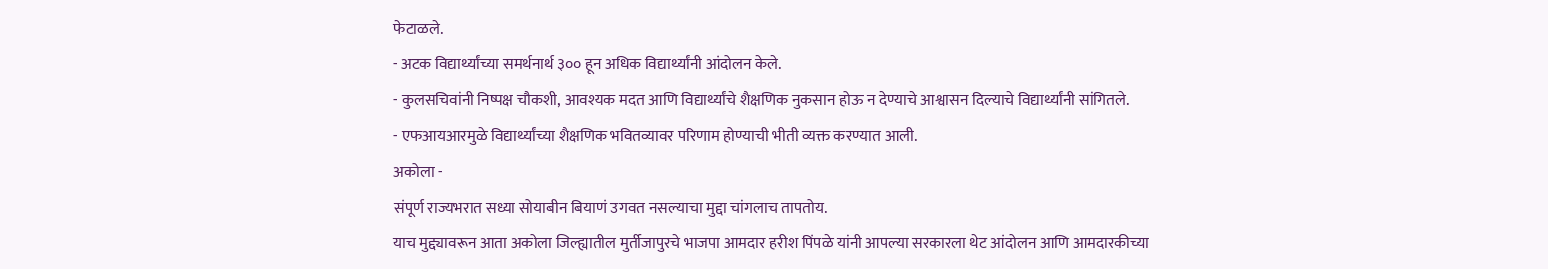फेटाळले.
- अटक विद्यार्थ्यांच्या समर्थनार्थ ३०० हून अधिक विद्यार्थ्यांनी आंदोलन केले.
- कुलसचिवांनी निष्पक्ष चौकशी, आवश्यक मदत आणि विद्यार्थ्यांचे शैक्षणिक नुकसान होऊ न देण्याचे आश्वासन दिल्याचे विद्यार्थ्यांनी सांगितले.
- एफआयआरमुळे विद्यार्थ्यांच्या शैक्षणिक भवितव्यावर परिणाम होण्याची भीती व्यक्त करण्यात आली.
अकोला -
संपूर्ण राज्यभरात सध्या सोयाबीन बियाणं उगवत नसल्याचा मुद्दा चांगलाच तापतोय.
याच मुद्द्यावरून आता अकोला जिल्ह्यातील मुर्तीजापुरचे भाजपा आमदार हरीश पिंपळे यांनी आपल्या सरकारला थेट आंदोलन आणि आमदारकीच्या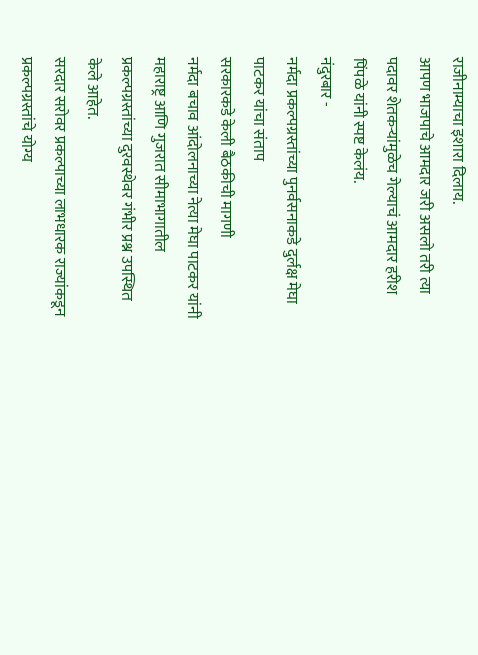राजीनाम्याचा इशारा दिलाय.
आपण भाजपाचे आमदार जरी असलो तरी त्या पदावर शेतकऱ्यांमुळेच गेल्याचं आमदार हरीश पिंपळे यांनी स्पष्ट केलंय.
नंदुरबार -
नर्मदा प्रकल्पग्रस्तांच्या पुनर्वसनाकडे दुर्लक्ष मेघा पाटकर यांचा संताप
सरकारकडे केली बैठकीची मागणी
नर्मदा बचाव आंदोलनाच्या नेत्या मेघा पाटकर यांनी महाराष्ट्र आणि गुजरात सीमाभागातील प्रकल्पग्रस्तांच्या दुरवस्थेवर गंभीर प्रश्न उपस्थित केले आहेत.
सरदार सरोवर प्रकल्पाच्या लाभधारक राज्यांकडून प्रकल्पग्रस्तांचे योग्य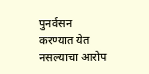पुनर्वसन करण्यात येत नसल्याचा आरोप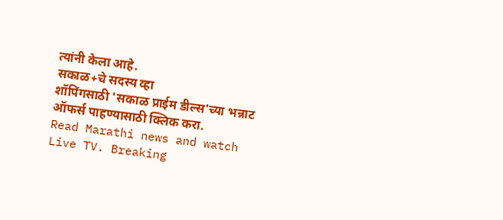त्यांनी केला आहे.
सकाळ+चे सदस्य व्हा
शॉपिंगसाठी 'सकाळ प्राईम डील्स'च्या भन्नाट ऑफर्स पाहण्यासाठी क्लिक करा.
Read Marathi news and watch Live TV. Breaking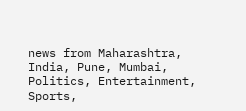news from Maharashtra, India, Pune, Mumbai, Politics, Entertainment, Sports,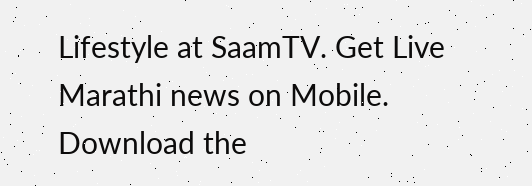Lifestyle at SaamTV. Get Live Marathi news on Mobile. Download the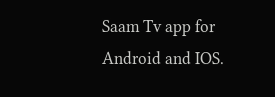Saam Tv app for Android and IOS.